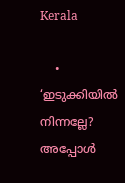Kerala

    • ‘ഇടുക്കിയില്‍ നിന്നല്ലേ? അപ്പോള്‍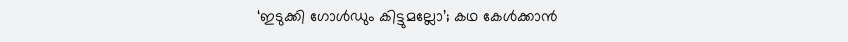‘ഇടുക്കി ഗോള്‍ഡും കിട്ടുമല്ലോ’; കഥ കേള്‍ക്കാന്‍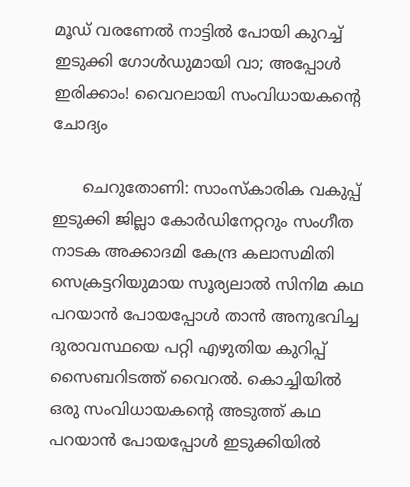മൂഡ് വരണേല്‍ നാട്ടില്‍ പോയി കുറച്ച് ഇടുക്കി ഗോള്‍ഡുമായി വാ; അപ്പോള്‍ ഇരിക്കാം! വൈറലായി സംവിധായകന്റെ ചോദ്യം

      ചെറുതോണി: സാംസ്‌കാരിക വകുപ്പ് ഇടുക്കി ജില്ലാ കോര്‍ഡിനേറ്ററും സംഗീത നാടക അക്കാദമി കേന്ദ്ര കലാസമിതി സെക്രട്ടറിയുമായ സൂര്യലാല്‍ സിനിമ കഥ പറയാന്‍ പോയപ്പോള്‍ താന്‍ അനുഭവിച്ച ദുരാവസ്ഥയെ പറ്റി എഴുതിയ കുറിപ്പ് സൈബറിടത്ത് വൈറല്‍. കൊച്ചിയില്‍ ഒരു സംവിധായകന്റെ അടുത്ത് കഥ പറയാന്‍ പോയപ്പോള്‍ ഇടുക്കിയില്‍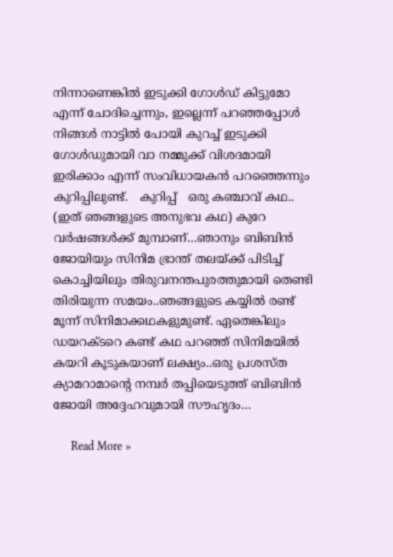നിന്നാണെങ്കില്‍ ഇടുക്കി ഗോള്‍ഡ് കിട്ടുമോ എന്ന് ചോദിച്ചെന്നും, ഇല്ലെന്ന് പറഞ്ഞപ്പോള്‍ നിങ്ങള്‍ നാട്ടില്‍ പോയി കുറച്ച് ഇടുക്കി ഗോള്‍ഡുമായി വാ നമ്മുക്ക് വിശദമായി ഇരിക്കാം എന്ന് സംവിധായകന്‍ പറഞ്ഞെന്നും കുറിപ്പിലുണ്ട്.   കുറിപ്പ്   ഒരു കഞ്ചാവ് കഥ.. (ഇത് ഞങ്ങളുടെ അനുഭവ കഥ) കുറേ വര്‍ഷങ്ങള്‍ക്ക് മുമ്പാണ്…ഞാനും ബിബിന്‍ ജോയിയും സിനിമ ഭ്രാന്ത് തലയ്ക്ക് പിടിച്ച് കൊച്ചിയിലും തിരുവനന്തപുരത്തുമായി തെണ്ടി തിരിയുന്ന സമയം..ഞങ്ങളുടെ കയ്യില്‍ രണ്ട് മൂന്ന് സിനിമാക്കഥകളുമുണ്ട്. ഏതെങ്കിലും ഡയറക്ടറെ കണ്ട് കഥ പറഞ്ഞ് സിനിമയില്‍ കയറി കൂടുകയാണ് ലക്ഷ്യം..ഒരു പ്രശസ്ത ക്യാമറാമാന്റെ നമ്പര്‍ തപ്പിയെടുത്ത് ബിബിന്‍ ജോയി അദ്ദേഹവുമായി സൗഹൃദം…

      Read More »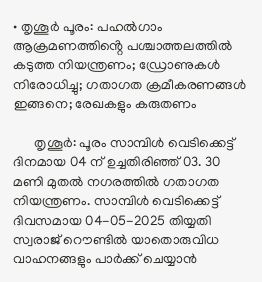• തൃശൂർ പൂരം: പഹൽഗാം ആക്രമണത്തിൻ്റെ പശ്ചാത്തലത്തിൽ കടുത്ത നിയന്ത്രണം; ഡ്രോണുകൾ നിരോധിച്ചു; ഗതാഗത ക്രമീകരണങ്ങൾ ഇങ്ങനെ; രേഖകളും കരുതണം

      തൃശൂർ: പൂരം സാമ്പിൾ വെടിക്കെട്ട് ദിനമായ 04 ന് ഉച്ചതിരിഞ്ഞ് 03. 30 മണി മുതൽ നഗരത്തിൽ ഗതാഗത നിയന്ത്രണം. സാമ്പിൾ വെടിക്കെട്ട് ദിവസമായ 04-05-2025 തിയ്യതി സ്വരാജ് റൌണ്ടിൽ യാതൊരുവിധ വാഹനങ്ങളും പാർക്ക് ചെയ്യാൻ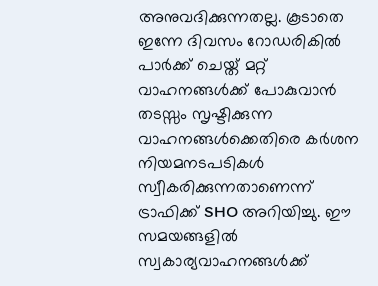അനുവദിക്കുന്നതല്ല. കൂടാതെ ഇന്നേ ദിവസം റോഡരികിൽ പാർക്ക് ചെയ്ത് മറ്റ് വാഹനങ്ങൾക്ക് പോകുവാൻ തടസ്സം സൃഷ്ടിക്കുന്ന വാഹനങ്ങൾക്കെതിരെ കർശന നിയമനടപടികൾ സ്വീകരിക്കുന്നതാണെന്ന് ട്രാഫിക്ക് SHO അറിയിച്ചു. ഈ സമയങ്ങളിൽ സ്വകാര്യവാഹനങ്ങൾക്ക്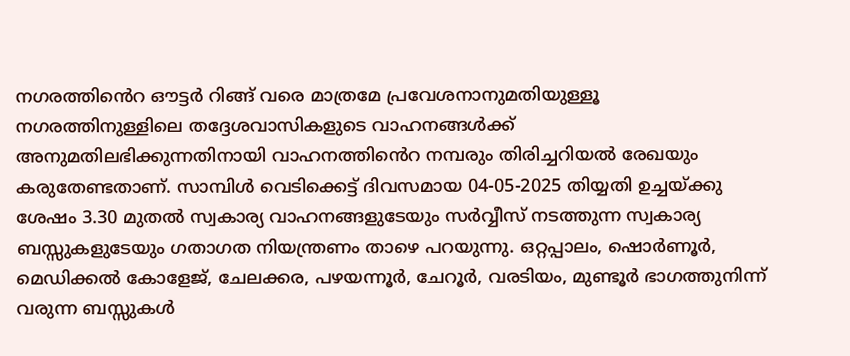നഗരത്തിൻെറ ഔട്ടർ റിങ്ങ് വരെ മാത്രമേ പ്രവേശനാനുമതിയുള്ളൂ നഗരത്തിനുള്ളിലെ തദ്ദേശവാസികളുടെ വാഹനങ്ങൾക്ക് അനുമതിലഭിക്കുന്നതിനായി വാഹനത്തിൻെറ നമ്പരും തിരിച്ചറിയൽ രേഖയും കരുതേണ്ടതാണ്. സാമ്പിൾ വെടിക്കെട്ട് ദിവസമായ 04-05-2025 തിയ്യതി ഉച്ചയ്ക്കു ശേഷം 3.30 മുതൽ സ്വകാര്യ വാഹനങ്ങളുടേയും സർവ്വീസ് നടത്തുന്ന സ്വകാര്യ ബസ്സുകളുടേയും ഗതാഗത നിയന്ത്രണം താഴെ പറയുന്നു. ഒറ്റപ്പാലം, ഷൊർണൂർ, മെഡിക്കൽ കോളേജ്, ചേലക്കര, പഴയന്നൂർ, ചേറൂർ, വരടിയം, മുണ്ടൂർ ഭാഗത്തുനിന്ന് വരുന്ന ബസ്സുകൾ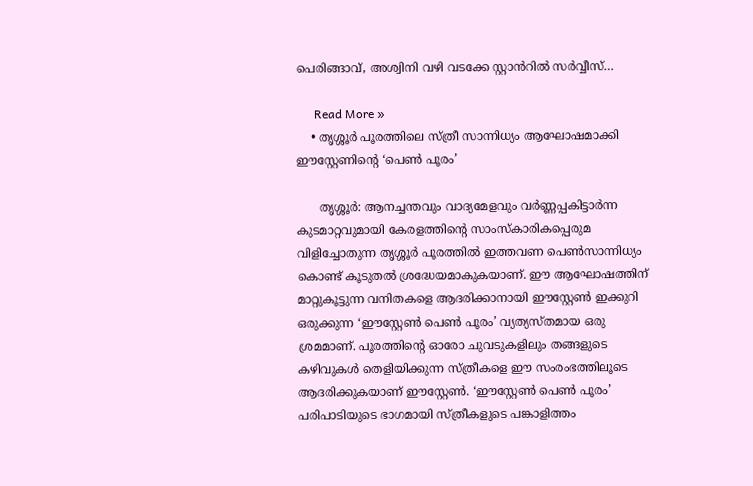പെരിങ്ങാവ്, അശ്വിനി വഴി വടക്കേ സ്റ്റാൻറിൽ സർവ്വീസ്…

      Read More »
    • തൃശ്ശൂർ പൂരത്തിലെ സ്ത്രീ സാന്നിധ്യം ആഘോഷമാക്കി ഈസ്റ്റേണിന്റെ ‘പെൺ പൂരം’

      തൃശ്ശൂർ: ആനച്ചന്തവും വാദ്യമേളവും വർണ്ണപ്പകിട്ടാർന്ന കുടമാറ്റവുമായി കേരളത്തിന്റെ സാംസ്കാരികപ്പെരുമ വിളിച്ചോതുന്ന തൃശ്ശൂർ പൂരത്തിൽ ഇത്തവണ പെൺസാന്നിധ്യം കൊണ്ട് കൂടുതൽ ശ്രദ്ധേയമാകുകയാണ്. ഈ ആഘോഷത്തിന് മാറ്റുകൂട്ടുന്ന വനിതകളെ ആദരിക്കാനായി ഈസ്റ്റേൺ ഇക്കുറി ഒരുക്കുന്ന ‘ഈസ്റ്റേൺ പെൺ പൂരം’ വ്യത്യസ്തമായ ഒരു ശ്രമമാണ്. പൂരത്തിന്റെ ഓരോ ചുവടുകളിലും തങ്ങളുടെ കഴിവുകൾ തെളിയിക്കുന്ന സ്ത്രീകളെ ഈ സംരംഭത്തിലൂടെ ആദരിക്കുകയാണ് ഈസ്റ്റേൺ. ‘ഈസ്റ്റേൺ പെൺ പൂരം’ പരിപാടിയുടെ ഭാഗമായി സ്ത്രീകളുടെ പങ്കാളിത്തം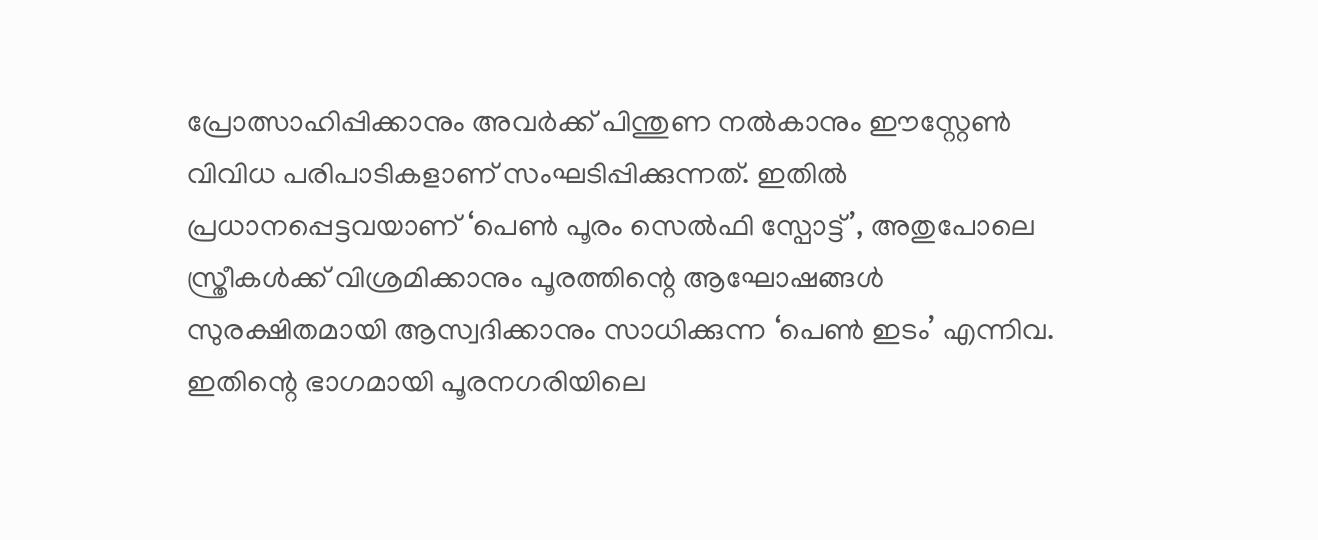പ്രോത്സാഹിപ്പിക്കാനും അവർക്ക് പിന്തുണ നൽകാനും ഈസ്റ്റേൺ വിവിധ പരിപാടികളാണ് സംഘടിപ്പിക്കുന്നത്. ഇതിൽ പ്രധാനപ്പെട്ടവയാണ് ‘പെൺ പൂരം സെൽഫി സ്പോട്ട്’, അതുപോലെ സ്ത്രീകൾക്ക് വിശ്രമിക്കാനും പൂരത്തിന്റെ ആഘോഷങ്ങൾ സുരക്ഷിതമായി ആസ്വദിക്കാനും സാധിക്കുന്ന ‘പെൺ ഇടം’ എന്നിവ. ഇതിന്റെ ഭാഗമായി പൂരനഗരിയിലെ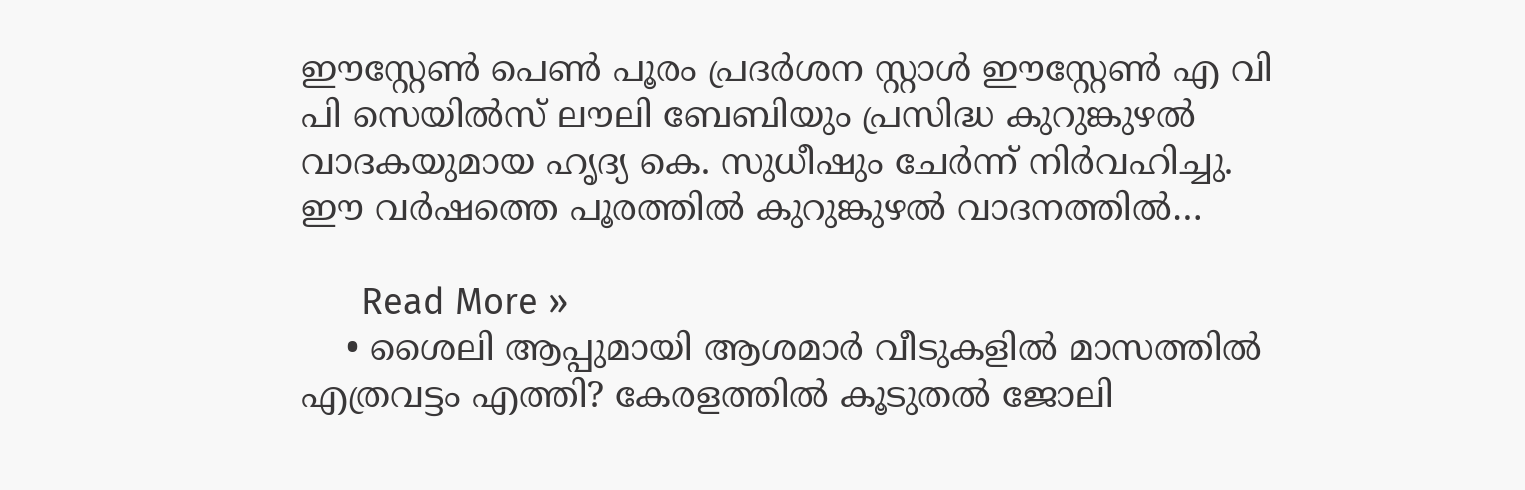ഈസ്റ്റേൺ പെൺ പൂരം പ്രദർശന സ്റ്റാൾ ഈസ്റ്റേൺ എ വി പി സെയിൽസ് ലൗലി ബേബിയും പ്രസിദ്ധ കുറുങ്കുഴൽ വാദകയുമായ ഹൃദ്യ കെ. സുധീഷും ചേർന്ന് നിർവഹിച്ചു. ഈ വർഷത്തെ പൂരത്തിൽ കുറുങ്കുഴൽ വാദനത്തിൽ…

      Read More »
    • ശൈലി ആപ്പുമായി ആശമാര്‍ വീടുകളില്‍ മാസത്തില്‍ എത്രവട്ടം എത്തി? കേരളത്തില്‍ കൂടുതല്‍ ജോലി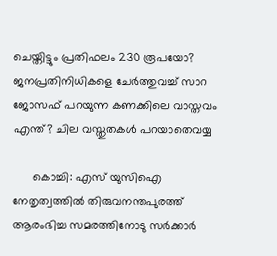ചെയ്തിട്ടും പ്രതിഫലം 230 രൂപയോ? ജനപ്രതിനിധികളെ ചേര്‍ത്തുവച്ച് സാറ ജോസഫ് പറയുന്ന കണക്കിലെ വാസ്തവം എന്ത്? ചില വസ്തുതകള്‍ പറയാതെവയ്യ

      കൊച്ചി: എസ് യുസിഐ നേതൃത്വത്തില്‍ തിരുവനന്തപുരത്ത് ആരംഭിച്ച സമരത്തിനോടു സര്‍ക്കാര്‍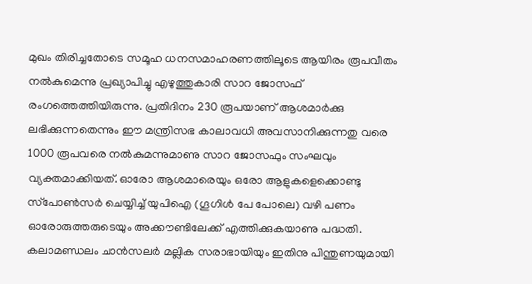മുഖം തിരിച്ചതോടെ സമൂഹ ധനസമാഹരണത്തിലൂടെ ആയിരം രൂപവീതം നല്‍കുമെന്നു പ്രഖ്യാപിച്ചു എഴുത്തുകാരി സാറ ജോസഫ് രംഗത്തെത്തിയിരുന്നു. പ്രതിദിനം 230 രൂപയാണ് ആശമാര്‍ക്കു ലഭിക്കുന്നതെന്നും ഈ മന്ത്രിസഭ കാലാവധി അവസാനിക്കുന്നതു വരെ 1000 രൂപവരെ നല്‍കുമന്നുമാണു സാറ ജോസഫും സംഘവും വ്യക്തമാക്കിയത്. ഓരോ ആശമാരെയും ഒരോ ആളുകളെക്കൊണ്ടു സ്‌പോണ്‍സര്‍ ചെയ്യിച്ച് യുപിഐ (ഗൂഗിള്‍ പേ പോലെ) വഴി പണം ഓരോരുത്തരുടെയും അക്കൗണ്ടിലേക്ക് എത്തിക്കുകയാണു പദ്ധതി. കലാമണ്ഡലം ചാന്‍സലര്‍ മല്ലിക സരാഭായിയും ഇതിനു പിന്തുണയുമായി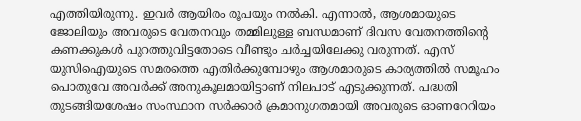എത്തിയിരുന്നു. ഇവര്‍ ആയിരം രൂപയും നല്‍കി. എന്നാല്‍, ആശമായുടെ ജോലിയും അവരുടെ വേതനവും തമ്മിലുള്ള ബന്ധമാണ് ദിവസ വേതനത്തിന്റെ കണക്കുകള്‍ പുറത്തുവിട്ടതോടെ വീണ്ടും ചര്‍ച്ചയിലേക്കു വരുന്നത്. എസ് യുസിഐയുടെ സമരത്തെ എതിര്‍ക്കുമ്പോഴും ആശമാരുടെ കാര്യത്തില്‍ സമൂഹം പൊതുവേ അവര്‍ക്ക് അനുകൂലമായിട്ടാണ് നിലപാട് എടുക്കുന്നത്. പദ്ധതി തുടങ്ങിയശേഷം സംസ്ഥാന സര്‍ക്കാര്‍ ക്രമാനുഗതമായി അവരുടെ ഓണറേറിയം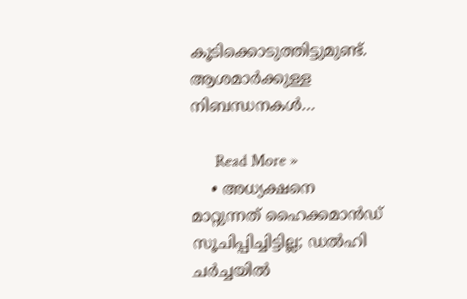കൂടിക്കൊടുത്തിട്ടുമുണ്ട്. ആശമാര്‍ക്കുള്ള നിബന്ധനകള്‍…

      Read More »
    • അധ്യക്ഷനെ മാറ്റുന്നത് ഹൈക്കമാന്‍ഡ് സൂചിപ്പിച്ചിട്ടില്ല; ഡല്‍ഹി ചര്‍ച്ചയില്‍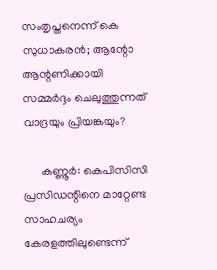സംതൃപ്തനെന്ന് കെ സുധാകരന്‍; ആന്റോ ആന്റണിക്കായി സമ്മര്‍ദ്ദം ചെലുത്തുന്നത് വാദ്രയും പ്രിയങ്കയും?

      കണ്ണൂര്‍: കെപിസിസി പ്രസിഡന്റിനെ മാറ്റേണ്ട സാഹചര്യം കേരളത്തിലുണ്ടെന്ന്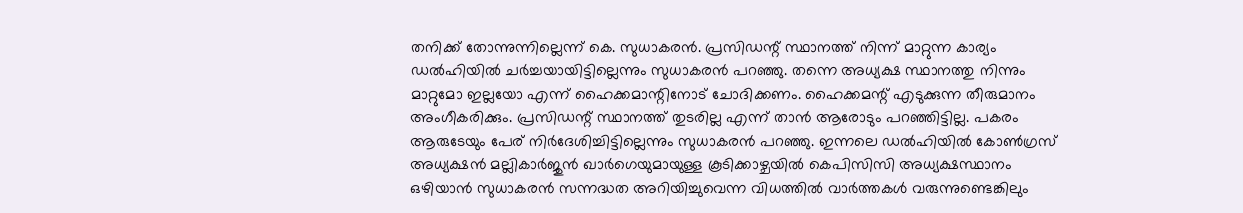തനിക്ക് തോന്നുന്നില്ലെന്ന് കെ. സുധാകരന്‍. പ്രസിഡന്റ് സ്ഥാനത്ത് നിന്ന് മാറ്റുന്ന കാര്യം ഡല്‍ഹിയില്‍ ചര്‍ച്ചയായിട്ടില്ലെന്നും സുധാകരന്‍ പറഞ്ഞു. തന്നെ അധ്യക്ഷ സ്ഥാനത്തു നിന്നും മാറ്റുമോ ഇല്ലയോ എന്ന് ഹൈക്കമാന്റിനോട് ചോദിക്കണം. ഹൈക്കമന്റ് എടുക്കുന്ന തീരുമാനം അംഗീകരിക്കും. പ്രസിഡന്റ് സ്ഥാനത്ത് തുടരില്ല എന്ന് താന്‍ ആരോടും പറഞ്ഞിട്ടില്ല. പകരം ആരുടേയും പേര് നിര്‍ദേശിച്ചിട്ടില്ലെന്നും സുധാകരന്‍ പറഞ്ഞു. ഇന്നലെ ഡല്‍ഹിയില്‍ കോണ്‍ഗ്രസ് അധ്യക്ഷന്‍ മല്ലികാര്‍ജുന്‍ ഖാര്‍ഗെയുമായുള്ള കൂടിക്കാഴ്ചയില്‍ കെപിസിസി അധ്യക്ഷസ്ഥാനം ഒഴിയാന്‍ സുധാകരന്‍ സന്നദ്ധത അറിയിച്ചുവെന്ന വിധത്തില്‍ വാര്‍ത്തകള്‍ വരുന്നുണ്ടെങ്കിലും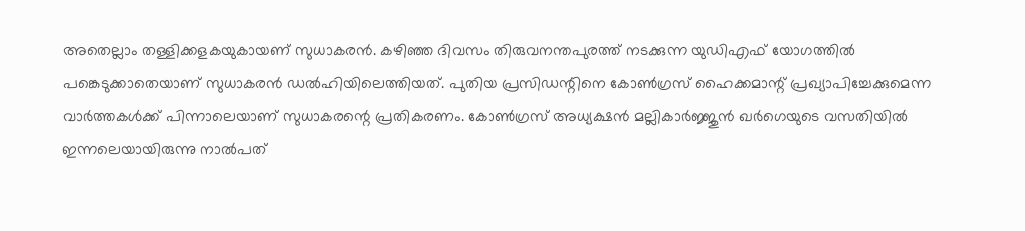അതെല്ലാം തള്ളിക്കളകയുകായണ് സുധാകരന്‍. കഴിഞ്ഞ ദിവസം തിരുവനന്തപുരത്ത് നടക്കുന്ന യുഡിഎഫ് യോഗത്തില്‍ പങ്കെടുക്കാതെയാണ് സുധാകരന്‍ ഡല്‍ഹിയിലെത്തിയത്. പുതിയ പ്രസിഡന്റിനെ കോണ്‍ഗ്രസ് ഹൈക്കമാന്റ് പ്രഖ്യാപിച്ചേക്കുമെന്ന വാര്‍ത്തകള്‍ക്ക് പിന്നാലെയാണ് സുധാകരന്റെ പ്രതികരണം. കോണ്‍ഗ്രസ് അധ്യക്ഷന്‍ മല്ലികാര്‍ജ്ജുന്‍ ഖര്‍ഗെയുടെ വസതിയില്‍ ഇന്നലെയായിരുന്നു നാല്‍പത്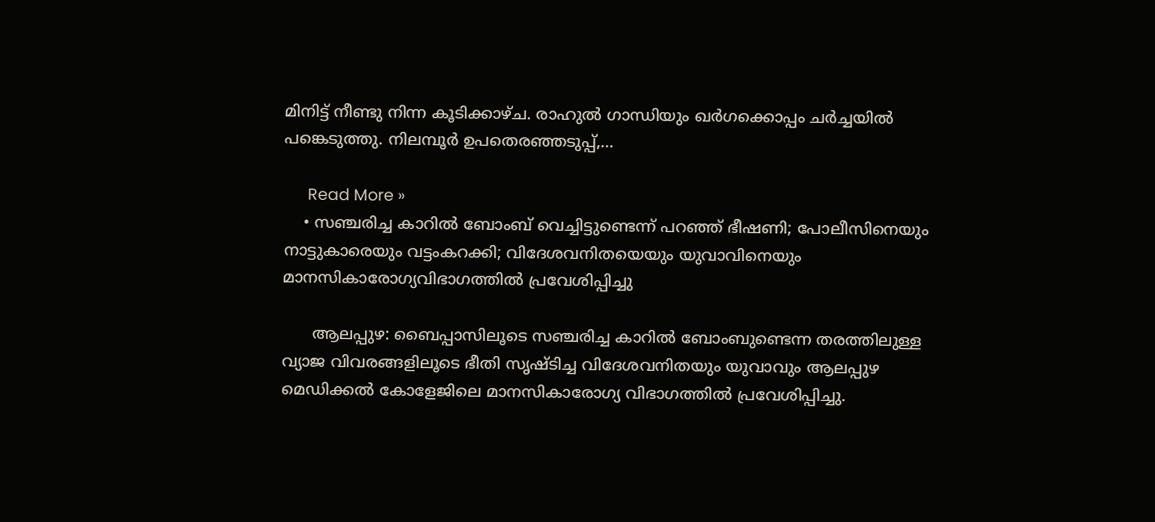മിനിട്ട് നീണ്ടു നിന്ന കൂടിക്കാഴ്ച. രാഹുല്‍ ഗാന്ധിയും ഖര്‍ഗക്കൊപ്പം ചര്‍ച്ചയില്‍ പങ്കെടുത്തു. നിലമ്പൂര്‍ ഉപതെരഞ്ഞടുപ്പ്,…

      Read More »
    • സഞ്ചരിച്ച കാറില്‍ ബോംബ് വെച്ചിട്ടുണ്ടെന്ന് പറഞ്ഞ് ഭീഷണി; പോലീസിനെയും നാട്ടുകാരെയും വട്ടംകറക്കി; വിദേശവനിതയെയും യുവാവിനെയും മാനസികാരോഗ്യവിഭാഗത്തില്‍ പ്രവേശിപ്പിച്ചു

      ആലപ്പുഴ: ബൈപ്പാസിലൂടെ സഞ്ചരിച്ച കാറില്‍ ബോംബുണ്ടെന്ന തരത്തിലുള്ള വ്യാജ വിവരങ്ങളിലൂടെ ഭീതി സൃഷ്ടിച്ച വിദേശവനിതയും യുവാവും ആലപ്പുഴ മെഡിക്കല്‍ കോളേജിലെ മാനസികാരോഗ്യ വിഭാഗത്തില്‍ പ്രവേശിപ്പിച്ചു.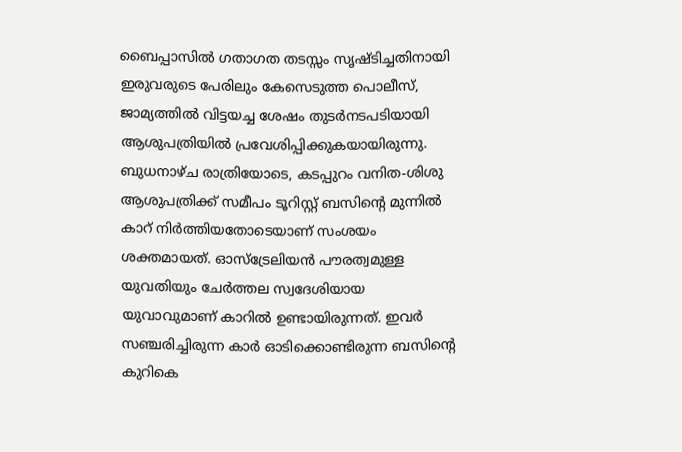ബൈപ്പാസില്‍ ഗതാഗത തടസ്സം സൃഷ്ടിച്ചതിനായി ഇരുവരുടെ പേരിലും കേസെടുത്ത പൊലീസ്, ജാമ്യത്തില്‍ വിട്ടയച്ച ശേഷം തുടര്‍നടപടിയായി ആശുപത്രിയില്‍ പ്രവേശിപ്പിക്കുകയായിരുന്നു. ബുധനാഴ്ച രാത്രിയോടെ, കടപ്പുറം വനിത-ശിശു ആശുപത്രിക്ക് സമീപം ടൂറിസ്റ്റ് ബസിന്റെ മുന്നില്‍ കാറ് നിര്‍ത്തിയതോടെയാണ് സംശയം ശക്തമായത്. ഓസ്‌ട്രേലിയന്‍ പൗരത്വമുള്ള യുവതിയും ചേര്‍ത്തല സ്വദേശിയായ യുവാവുമാണ് കാറില്‍ ഉണ്ടായിരുന്നത്. ഇവര്‍ സഞ്ചരിച്ചിരുന്ന കാര്‍ ഓടിക്കൊണ്ടിരുന്ന ബസിന്റെ കുറികെ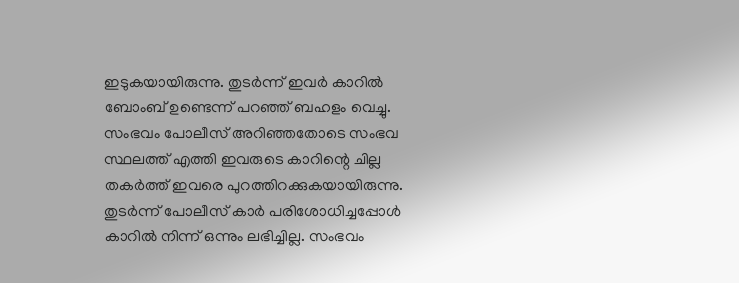ഇടുകയായിരുന്നു. തുടര്‍ന്ന് ഇവര്‍ കാറില്‍ ബോംബ് ഉണ്ടെന്ന് പറഞ്ഞ് ബഹളം വെച്ചു. സംഭവം പോലീസ് അറിഞ്ഞതോടെ സംഭവ സ്ഥലത്ത് എത്തി ഇവരുടെ കാറിന്റെ ചില്ല തകര്‍ത്ത് ഇവരെ പുറത്തിറക്കുകയായിരുന്നു. തുടര്‍ന്ന് പോലീസ് കാര്‍ പരിശോധിച്ചപ്പോള്‍ കാറില്‍ നിന്ന് ഒന്നും ലഭിച്ചില്ല. സംഭവം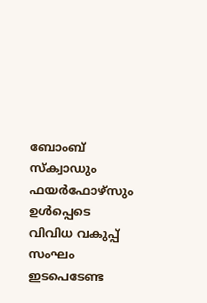ബോംബ് സ്‌ക്വാഡും ഫയര്‍ഫോഴ്‌സും ഉള്‍പ്പെടെ വിവിധ വകുപ്പ് സംഘം ഇടപെടേണ്ട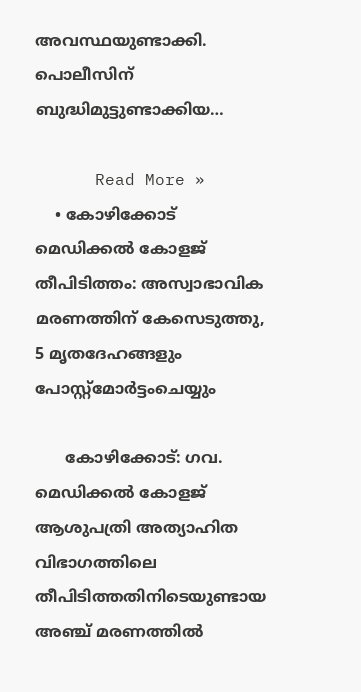അവസ്ഥയുണ്ടാക്കി. പൊലീസിന് ബുദ്ധിമുട്ടുണ്ടാക്കിയ…

      Read More »
    • കോഴിക്കോട് മെഡിക്കല്‍ കോളജ് തീപിടിത്തം: അസ്വാഭാവിക മരണത്തിന് കേസെടുത്തു, 5 മൃതദേഹങ്ങളും പോസ്റ്റ്മോര്‍ട്ടംചെയ്യും

      കോഴിക്കോട്: ഗവ. മെഡിക്കല്‍ കോളജ് ആശുപത്രി അത്യാഹിത വിഭാഗത്തിലെ തീപിടിത്തതിനിടെയുണ്ടായ അഞ്ച് മരണത്തില്‍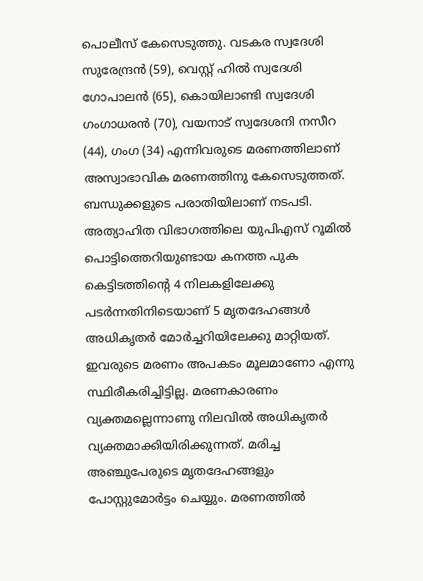പൊലീസ് കേസെടുത്തു. വടകര സ്വദേശി സുരേന്ദ്രന്‍ (59), വെസ്റ്റ് ഹില്‍ സ്വദേശി ഗോപാലന്‍ (65), കൊയിലാണ്ടി സ്വദേശി ഗംഗാധരന്‍ (70), വയനാട് സ്വദേശനി നസീറ (44), ഗംഗ (34) എന്നിവരുടെ മരണത്തിലാണ് അസ്വാഭാവിക മരണത്തിനു കേസെടുത്തത്. ബന്ധുക്കളുടെ പരാതിയിലാണ് നടപടി. അത്യാഹിത വിഭാഗത്തിലെ യുപിഎസ് റൂമില്‍ പൊട്ടിത്തെറിയുണ്ടായ കനത്ത പുക കെട്ടിടത്തിന്റെ 4 നിലകളിലേക്കു പടര്‍ന്നതിനിടെയാണ് 5 മൃതദേഹങ്ങള്‍ അധികൃതര്‍ മോര്‍ച്ചറിയിലേക്കു മാറ്റിയത്. ഇവരുടെ മരണം അപകടം മൂലമാണോ എന്നു സ്ഥിരീകരിച്ചിട്ടില്ല. മരണകാരണം വ്യക്തമല്ലെന്നാണു നിലവില്‍ അധികൃതര്‍ വ്യക്തമാക്കിയിരിക്കുന്നത്. മരിച്ച അഞ്ചുപേരുടെ മൃതദേഹങ്ങളും പോസ്റ്റുമോര്‍ട്ടം ചെയ്യും. മരണത്തില്‍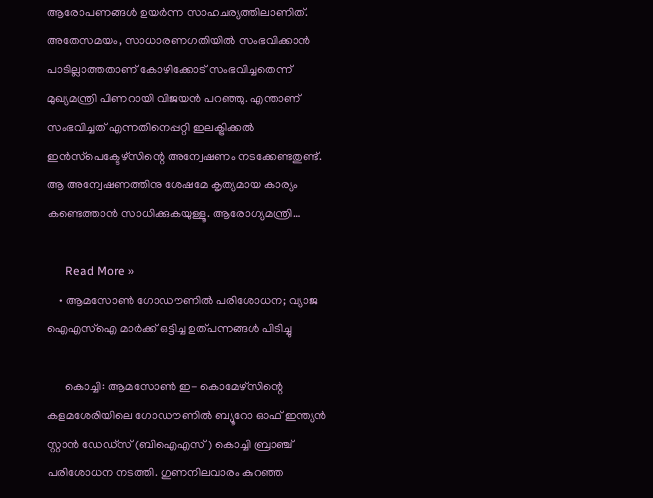ആരോപണങ്ങള്‍ ഉയര്‍ന്ന സാഹചര്യത്തിലാണിത്. അതേസമയം, സാധാരണഗതിയില്‍ സംഭവിക്കാന്‍ പാടില്ലാത്തതാണ് കോഴിക്കോട് സംഭവിച്ചതെന്ന് മുഖ്യമന്ത്രി പിണറായി വിജയന്‍ പറഞ്ഞു. എന്താണ് സംഭവിച്ചത് എന്നതിനെപ്പറ്റി ഇലക്ട്രിക്കല്‍ ഇന്‍സ്‌പെക്ടേഴ്‌സിന്റെ അന്വേഷണം നടക്കേണ്ടതുണ്ട്. ആ അന്വേഷണത്തിനു ശേഷമേ കൃത്യമായ കാര്യം കണ്ടെത്താന്‍ സാധിക്കുകയുള്ളൂ. ആരോഗ്യമന്ത്രി…

      Read More »
    • ആമസോണ്‍ ഗോഡൗണില്‍ പരിശോധന; വ്യാജ ഐഎസ്‌ഐ മാര്‍ക്ക് ഒട്ടിച്ച ഉത്പന്നങ്ങള്‍ പിടിച്ചു

      കൊച്ചി: ആമസോണ്‍ ഇ- കൊമേഴ്സിന്റെ കളമശേരിയിലെ ഗോഡൗണില്‍ ബ്യൂറോ ഓഫ് ഇന്ത്യന്‍ സ്റ്റാന്‍ ഡേഡ്സ് (ബിഐഎസ്) കൊച്ചി ബ്രാഞ്ച് പരിശോധന നടത്തി. ഗുണനിലവാരം കുറഞ്ഞ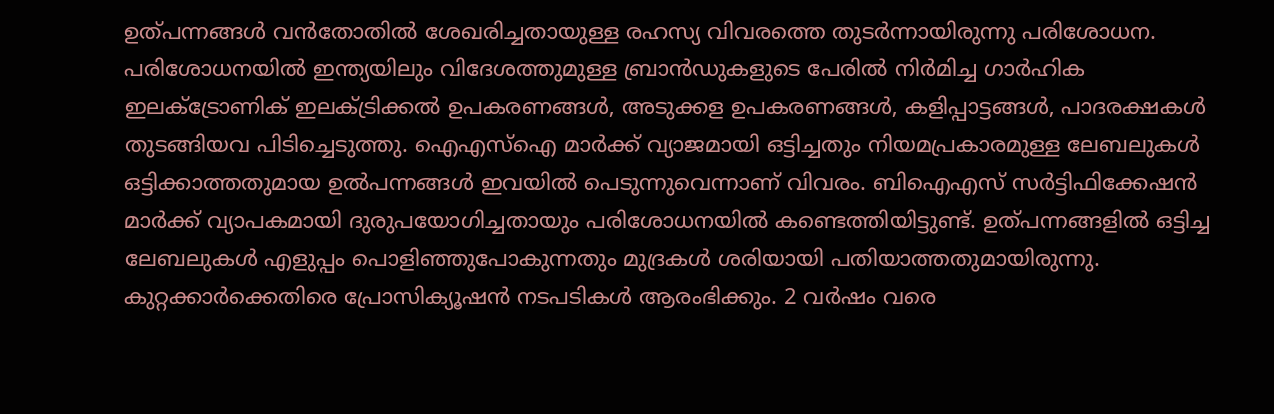ഉത്പന്നങ്ങള്‍ വന്‍തോതില്‍ ശേഖരിച്ചതായുള്ള രഹസ്യ വിവരത്തെ തുടര്‍ന്നായിരുന്നു പരിശോധന. പരിശോധനയില്‍ ഇന്ത്യയിലും വിദേശത്തുമുള്ള ബ്രാന്‍ഡുകളുടെ പേരില്‍ നിര്‍മിച്ച ഗാര്‍ഹിക ഇലക്ട്രോണിക് ഇലക്ട്രിക്കല്‍ ഉപകരണങ്ങള്‍, അടുക്കള ഉപകരണങ്ങള്‍, കളിപ്പാട്ടങ്ങള്‍, പാദരക്ഷകള്‍ തുടങ്ങിയവ പിടിച്ചെടുത്തു. ഐഎസ്ഐ മാര്‍ക്ക് വ്യാജമായി ഒട്ടിച്ചതും നിയമപ്രകാരമുള്ള ലേബലുകള്‍ ഒട്ടിക്കാത്തതുമായ ഉല്‍പന്നങ്ങള്‍ ഇവയില്‍ പെടുന്നുവെന്നാണ് വിവരം. ബിഐഎസ് സര്‍ട്ടിഫിക്കേഷന്‍ മാര്‍ക്ക് വ്യാപകമായി ദുരുപയോഗിച്ചതായും പരിശോധനയില്‍ കണ്ടെത്തിയിട്ടുണ്ട്. ഉത്പന്നങ്ങളില്‍ ഒട്ടിച്ച ലേബലുകള്‍ എളുപ്പം പൊളിഞ്ഞുപോകുന്നതും മുദ്രകള്‍ ശരിയായി പതിയാത്തതുമായിരുന്നു. കുറ്റക്കാര്‍ക്കെതിരെ പ്രോസിക്യൂഷന്‍ നടപടികള്‍ ആരംഭിക്കും. 2 വര്‍ഷം വരെ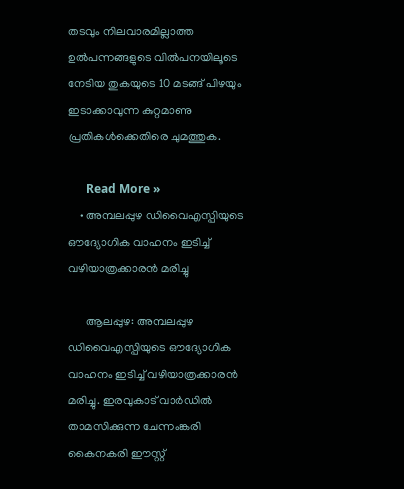തടവും നിലവാരമില്ലാത്ത ഉല്‍പന്നങ്ങളുടെ വില്‍പനയിലൂടെ നേടിയ തുകയുടെ 10 മടങ്ങ് പിഴയും ഇടാക്കാവുന്ന കുറ്റമാണു പ്രതികള്‍ക്കെതിരെ ചുമത്തുക.

      Read More »
    • അമ്പലപ്പുഴ ഡിവൈഎസ്പിയുടെ ഔദ്യോഗിക വാഹനം ഇടിച്ച് വഴിയാത്രക്കാരന്‍ മരിച്ചു

      ആലപ്പുഴ: അമ്പലപ്പുഴ ഡിവൈഎസ്പിയുടെ ഔദ്യോഗിക വാഹനം ഇടിച്ച് വഴിയാത്രക്കാരന്‍ മരിച്ചു. ഇരവുകാട് വാര്‍ഡില്‍ താമസിക്കുന്ന ചേന്നംങ്കരി കൈനകരി ഈസ്റ്റ്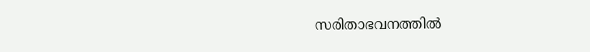സരിതാഭവനത്തില്‍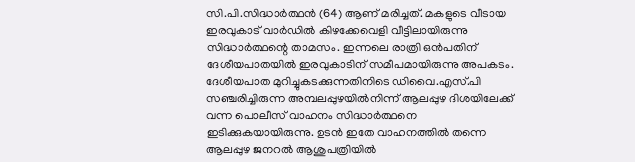സി.പി.സിദ്ധാര്‍ത്ഥന്‍ (64) ആണ് മരിച്ചത്. മകളുടെ വീടായ ഇരവുകാട് വാര്‍ഡില്‍ കിഴക്കേവെളി വീട്ടിലായിരുന്നു സിദ്ധാര്‍ത്ഥന്റെ താമസം. ഇന്നലെ രാത്രി ഒന്‍പതിന് ദേശീയപാതയില്‍ ഇരവുകാടിന് സമീപമായിരുന്നു അപകടം. ദേശീയപാത മുറിച്ചുകടക്കുന്നതിനിടെ ഡിവൈ.എസ്.പി സഞ്ചരിച്ചിരുന്ന അമ്പലപ്പുഴയില്‍നിന്ന് ആലപ്പുഴ ദിശയിലേക്ക് വന്ന പൊലീസ് വാഹനം സിദ്ധാര്‍ത്ഥനെ ഇടിക്കുകയായിരുന്നു. ഉടന്‍ ഇതേ വാഹനത്തില്‍ തന്നെ ആലപ്പുഴ ജനറല്‍ ആശുപത്രിയില്‍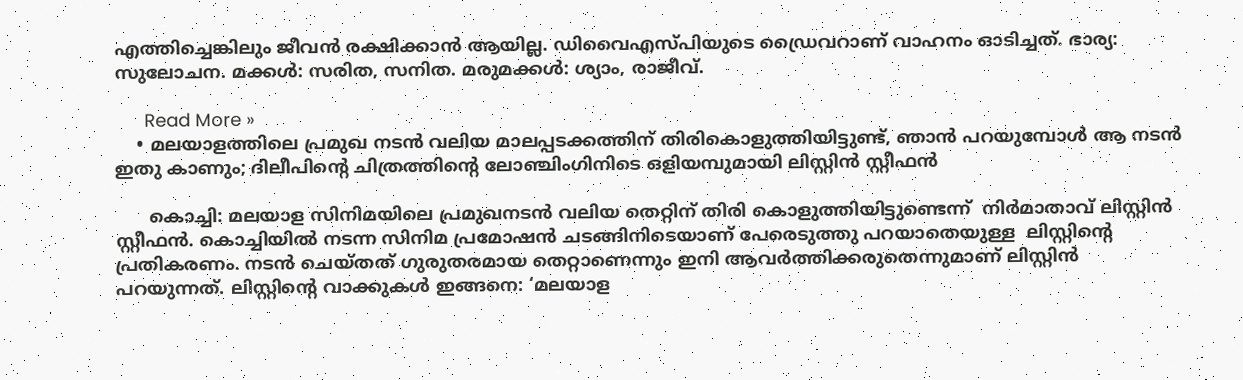എത്തിച്ചെങ്കിലും ജീവന്‍ രക്ഷിക്കാന്‍ ആയില്ല. ഡിവൈഎസ്പിയുടെ ഡ്രൈവറാണ് വാഹനം ഓടിച്ചത്. ഭാര്യ: സുലോചന. മക്കള്‍: സരിത, സനിത. മരുമക്കള്‍: ശ്യാം, രാജീവ്.

      Read More »
    • മലയാളത്തിലെ പ്രമുഖ നടന്‍ വലിയ മാലപ്പടക്കത്തിന് തിരികൊളുത്തിയിട്ടുണ്ട്, ഞാന്‍ പറയുമ്പോള്‍ ആ നടന്‍ ഇതു കാണും; ദിലീപിന്റെ ചിത്രത്തിന്റെ ലോഞ്ചിംഗിനിടെ ഒളിയമ്പുമായി ലിസ്റ്റിന്‍ സ്റ്റീഫന്‍

      കൊച്ചി: മലയാള സിനിമയിലെ പ്രമുഖനടൻ വലിയ തെറ്റിന് തിരി കൊളുത്തിയിട്ടുണ്ടെന്ന്  നിർമാതാവ് ലിസ്റ്റിൻ സ്റ്റീഫൻ. കൊച്ചിയിൽ നടന്ന സിനിമ പ്രമോഷൻ ചടങ്ങിനിടെയാണ് പേരെടുത്തു പറയാതെയുള്ള  ലിസ്റ്റിന്റെ പ്രതികരണം. നടന്‍ ചെയ്തത് ഗുരുതരമായ തെറ്റാണെന്നും ഇനി ആവര്‍ത്തിക്കരുതെന്നുമാണ് ലിസ്റ്റിന്‍ പറയുന്നത്. ലിസ്റ്റിന്‍റെ വാക്കുകള്‍ ഇങ്ങനെ: ‘മലയാള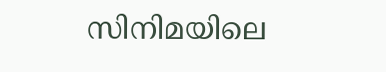സിനിമയിലെ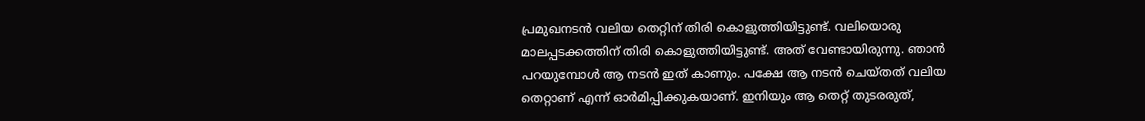പ്രമുഖനടൻ വലിയ തെറ്റിന് തിരി കൊളുത്തിയിട്ടുണ്ട്. വലിയൊരു മാലപ്പടക്കത്തിന് തിരി കൊളുത്തിയിട്ടുണ്ട്. അത് വേണ്ടായിരുന്നു. ഞാന്‍ പറയുമ്പോള്‍ ആ നടന്‍ ഇത് കാണും. പക്ഷേ ആ നടന്‍ ചെയ്തത് വലിയ തെറ്റാണ് എന്ന് ഓര്‍മിപ്പിക്കുകയാണ്. ഇനിയും ആ തെറ്റ് തുടരരുത്,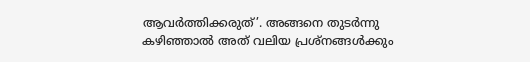ആവര്‍ത്തിക്കരുത്’. അങ്ങനെ തുടര്‍ന്നു കഴിഞ്ഞാല്‍ അത് വലിയ പ്രശ്നങ്ങള്‍ക്കും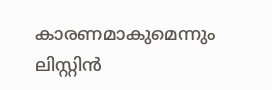കാരണമാകുമെന്നും ലിസ്റ്റിന്‍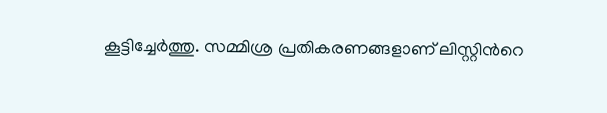കൂട്ടിച്ചേര്‍ത്തു. സമ്മിശ്ര പ്രതികരണങ്ങളാണ് ലിസ്റ്റിന്‍റെ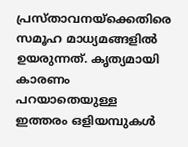പ്രസ്താവനയ്ക്കെതിരെ സമൂഹ മാധ്യമങ്ങളില്‍ ഉയരുന്നത്. കൃത്യമായി കാരണം പറയാതെയുള്ള ഇത്തരം ഒളിയമ്പുകള്‍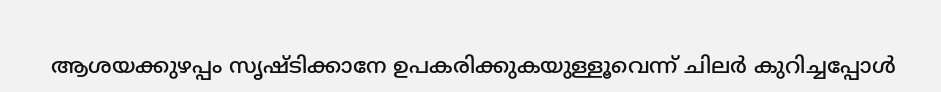ആശയക്കുഴപ്പം സൃഷ്ടിക്കാനേ ഉപകരിക്കുകയുള്ളൂവെന്ന് ചിലര്‍ കുറിച്ചപ്പോള്‍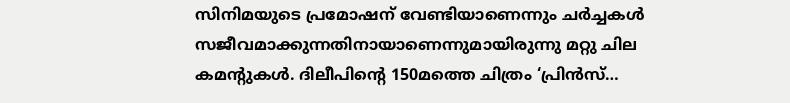സിനിമയുടെ പ്രമോഷന് വേണ്ടിയാണെന്നും ചര്‍ച്ചകള്‍ സജീവമാക്കുന്നതിനായാണെന്നുമായിരുന്നു മറ്റു ചില കമന്‍റുകള്‍. ദിലീപിന്റെ 150മത്തെ ചിത്രം ‘പ്രിൻസ്…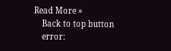Read More »
    Back to top button
    error: